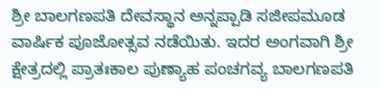ಶ್ರೀ ಬಾಲಗಣಪತಿ ದೇವಸ್ಥಾನ ಅನ್ನಪ್ಪಾಡಿ ಸಜೀಪಮೂಡ ವಾರ್ಷಿಕ ಪೂಜೋತ್ಸವ ನಡೆಯಿತು. ಇದರ ಅಂಗವಾಗಿ ಶ್ರೀ ಕ್ಷೇತ್ರದಲ್ಲಿ ಪ್ರಾತಃಕಾಲ ಪುಣ್ಯಾಹ ಪಂಚಗವ್ಯ ಬಾಲಗಣಪತಿ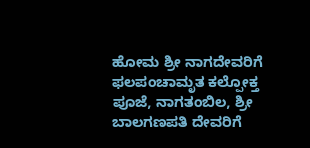ಹೋಮ ಶ್ರೀ ನಾಗದೇವರಿಗೆ ಫಲಪಂಚಾಮೃತ ಕಲ್ಪೋಕ್ತ ಪೂಜೆ, ನಾಗತಂಬಿಲ, ಶ್ರೀ ಬಾಲಗಣಪತಿ ದೇವರಿಗೆ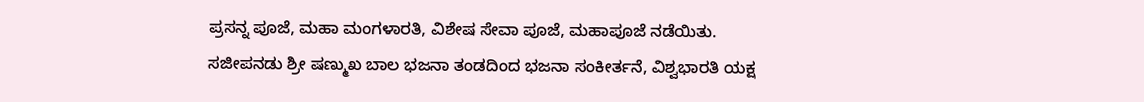ಪ್ರಸನ್ನ ಪೂಜೆ, ಮಹಾ ಮಂಗಳಾರತಿ, ವಿಶೇಷ ಸೇವಾ ಪೂಜೆ, ಮಹಾಪೂಜೆ ನಡೆಯಿತು.
ಸಜೀಪನಡು ಶ್ರೀ ಷಣ್ಮುಖ ಬಾಲ ಭಜನಾ ತಂಡದಿಂದ ಭಜನಾ ಸಂಕೀರ್ತನೆ, ವಿಶ್ವಭಾರತಿ ಯಕ್ಷ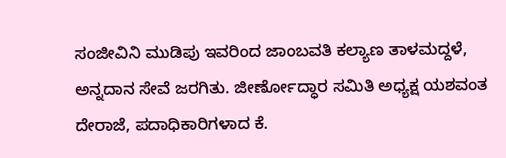ಸಂಜೀವಿನಿ ಮುಡಿಪು ಇವರಿಂದ ಜಾಂಬವತಿ ಕಲ್ಯಾಣ ತಾಳಮದ್ದಳೆ, ಅನ್ನದಾನ ಸೇವೆ ಜರಗಿತು. ಜೀರ್ಣೋದ್ಧಾರ ಸಮಿತಿ ಅಧ್ಯಕ್ಷ ಯಶವಂತ ದೇರಾಜೆ, ಪದಾಧಿಕಾರಿಗಳಾದ ಕೆ.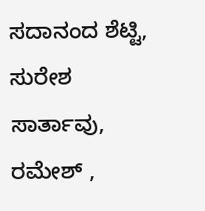ಸದಾನಂದ ಶೆಟ್ಟಿ, ಸುರೇಶ ಸಾರ್ತಾವು, ರಮೇಶ್ ,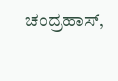ಚಂದ್ರಹಾಸ್,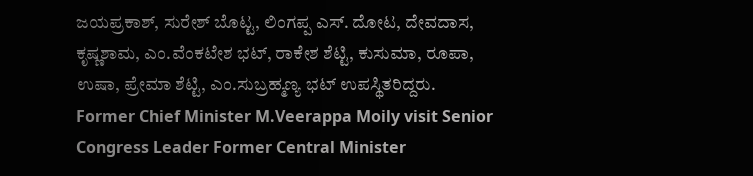ಜಯಪ್ರಕಾಶ್, ಸುರೇಶ್ ಬೊಟ್ಟ, ಲಿಂಗಪ್ಪ ಎಸ್. ದೋಟ, ದೇವದಾಸ, ಕೃಷ್ಣಶಾಮ, ಎಂ.ವೆಂಕಟೇಶ ಭಟ್, ರಾಕೇಶ ಶೆಟ್ಟಿ, ಕುಸುಮಾ, ರೂಪಾ, ಉಷಾ, ಪ್ರೇಮಾ ಶೆಟ್ಟಿ, ಎಂ.ಸುಬ್ರಹ್ಮಣ್ಯ ಭಟ್ ಉಪಸ್ಥಿತರಿದ್ದರು.
Former Chief Minister M.Veerappa Moily visit Senior Congress Leader Former Central Minister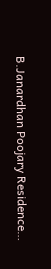B.Janardhan Poojary Residence…